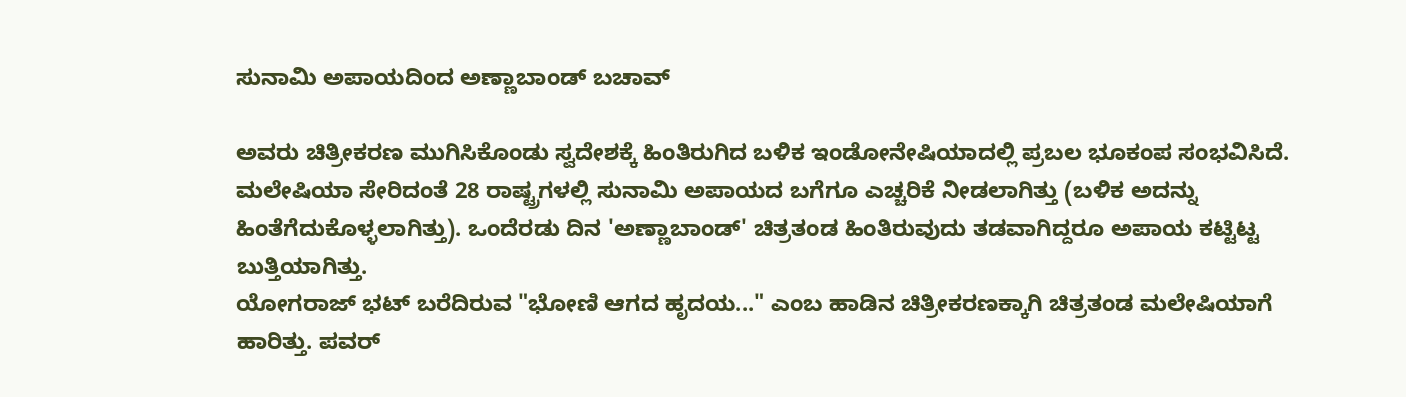ಸುನಾಮಿ ಅಪಾಯದಿಂದ ಅಣ್ಣಾಬಾಂಡ್ ಬಚಾವ್

ಅವರು ಚಿತ್ರೀಕರಣ ಮುಗಿಸಿಕೊಂಡು ಸ್ವದೇಶಕ್ಕೆ ಹಿಂತಿರುಗಿದ ಬಳಿಕ ಇಂಡೋನೇಷಿಯಾದಲ್ಲಿ ಪ್ರಬಲ ಭೂಕಂಪ ಸಂಭವಿಸಿದೆ. ಮಲೇಷಿಯಾ ಸೇರಿದಂತೆ 28 ರಾಷ್ಟ್ರಗಳಲ್ಲಿ ಸುನಾಮಿ ಅಪಾಯದ ಬಗೆಗೂ ಎಚ್ಚರಿಕೆ ನೀಡಲಾಗಿತ್ತು (ಬಳಿಕ ಅದನ್ನು ಹಿಂತೆಗೆದುಕೊಳ್ಳಲಾಗಿತ್ತು). ಒಂದೆರಡು ದಿನ 'ಅಣ್ಣಾಬಾಂಡ್' ಚಿತ್ರತಂಡ ಹಿಂತಿರುವುದು ತಡವಾಗಿದ್ದರೂ ಅಪಾಯ ಕಟ್ಟಿಟ್ಟ ಬುತ್ತಿಯಾಗಿತ್ತು.
ಯೋಗರಾಜ್ ಭಟ್ ಬರೆದಿರುವ "ಭೋಣಿ ಆಗದ ಹೃದಯ..." ಎಂಬ ಹಾಡಿನ ಚಿತ್ರೀಕರಣಕ್ಕಾಗಿ ಚಿತ್ರತಂಡ ಮಲೇಷಿಯಾಗೆ ಹಾರಿತ್ತು. ಪವರ್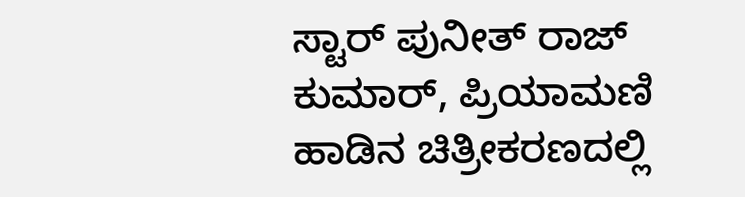ಸ್ಟಾರ್ ಪುನೀತ್ ರಾಜ್ ಕುಮಾರ್, ಪ್ರಿಯಾಮಣಿ ಹಾಡಿನ ಚಿತ್ರೀಕರಣದಲ್ಲಿ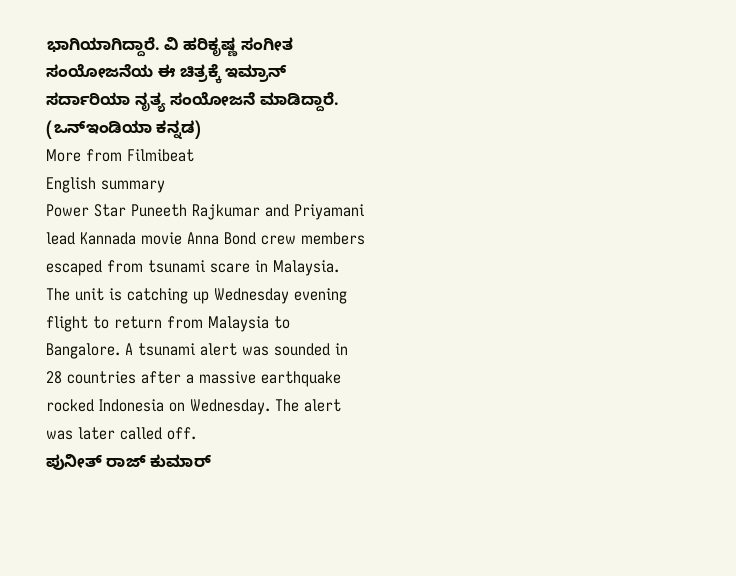ಭಾಗಿಯಾಗಿದ್ದಾರೆ. ವಿ ಹರಿಕೃಷ್ಣ ಸಂಗೀತ ಸಂಯೋಜನೆಯ ಈ ಚಿತ್ರಕ್ಕೆ ಇಮ್ರಾನ್ ಸರ್ದಾರಿಯಾ ನೃತ್ಯ ಸಂಯೋಜನೆ ಮಾಡಿದ್ದಾರೆ. (ಒನ್ಇಂಡಿಯಾ ಕನ್ನಡ)
More from Filmibeat
English summary
Power Star Puneeth Rajkumar and Priyamani lead Kannada movie Anna Bond crew members escaped from tsunami scare in Malaysia. The unit is catching up Wednesday evening flight to return from Malaysia to Bangalore. A tsunami alert was sounded in 28 countries after a massive earthquake rocked Indonesia on Wednesday. The alert was later called off.
ಪುನೀತ್ ರಾಜ್ ಕುಮಾರ್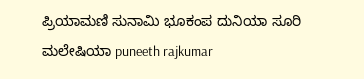ಪ್ರಿಯಾಮಣಿ ಸುನಾಮಿ ಭೂಕಂಪ ದುನಿಯಾ ಸೂರಿ ಮಲೇಷಿಯಾ puneeth rajkumar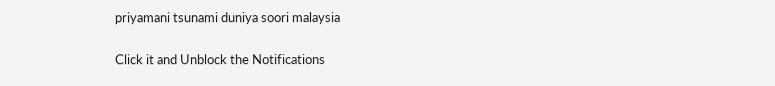priyamani tsunami duniya soori malaysia


Click it and Unblock the Notifications